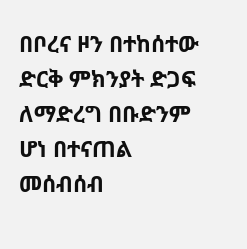በቦረና ዞን በተከሰተው ድርቅ ምክንያት ድጋፍ ለማድረግ በቡድንም ሆነ በተናጠል መሰብሰብ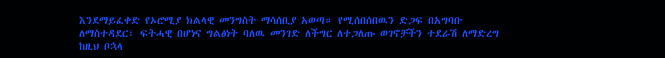እንደማይፈቀድ የኦሮሚያ ክልላዊ መንግስት ማሳሰቢያ አወጣ። የሚሰበሰበዉን ድጋፍ በአግባቡ ለማስተዳደር፣ ፍትሓዊ በሆነና ግልፅነት ባለዉ መንገድ ለችግር ለተጋለጡ ወገኖቻችን ተደራሽ ለማድረግ ከዚህ ቦኋላ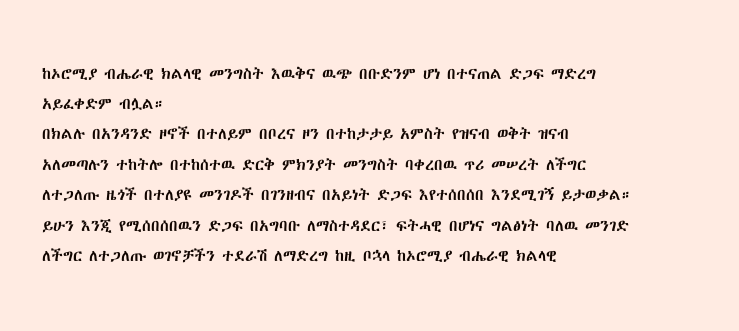ከኦሮሚያ ብሔራዊ ክልላዊ መንግስት እዉቅና ዉጭ በቡድንም ሆነ በተናጠል ድጋፍ ማድረግ አይፈቀድም ብሏል።
በክልሉ በአንዳንድ ዞኖች በተለይም በቦረና ዞን በተከታታይ አምስት የዝናብ ወቅት ዝናብ አለመጣሉን ተከትሎ በተከሰተዉ ድርቅ ምክንያት መንግስት ባቀረበዉ ጥሪ መሠረት ለችግር ለተጋለጡ ዜጎች በተለያዩ መንገዶች በገንዘብና በአይነት ድጋፍ እየተሰበሰበ እንደሚገኝ ይታወቃል።
ይሁን እንጂ የሚሰበሰበዉን ድጋፍ በአግባቡ ለማስተዳደር፣ ፍትሓዊ በሆነና ግልፅነት ባለዉ መንገድ ለችግር ለተጋለጡ ወገኖቻችን ተደራሽ ለማድረግ ከዚ ቦኋላ ከኦሮሚያ ብሔራዊ ክልላዊ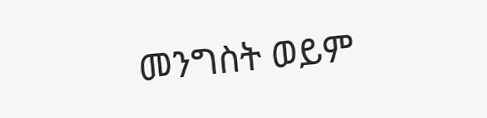መንግስት ወይም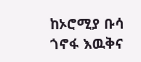ከኦሮሚያ ቡሳ ጎኖፋ እዉቅና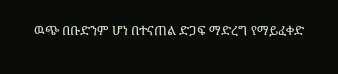ዉጭ በቡድንም ሆነ በተናጠል ድጋፍ ማድረግ የማይፈቀድ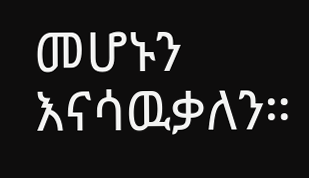መሆኑን እናሳዉቃለን።